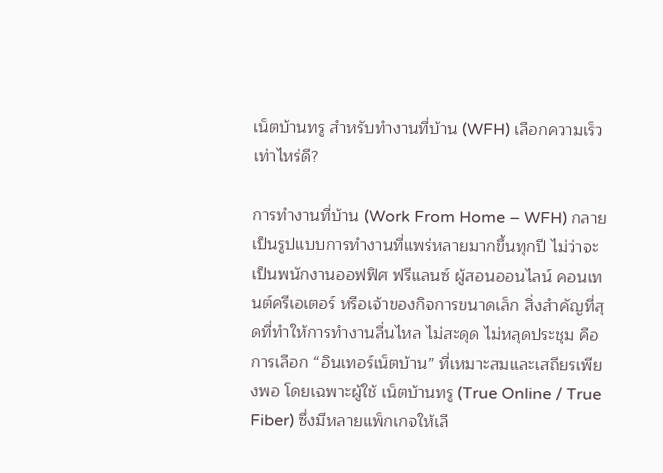เน็ตบ้านทรู สำหรับทำงานที่บ้าน (WFH) เลือกความเร็วเท่าไหร่ดี?

การทำงานที่บ้าน (Work From Home – WFH) กลายเป็นรูปแบบการทำงานที่แพร่หลายมากขึ้นทุกปี ไม่ว่าจะเป็นพนักงานออฟฟิศ ฟรีแลนซ์ ผู้สอนออนไลน์ คอนเทนต์ครีเอเตอร์ หรือเจ้าของกิจการขนาดเล็ก สิ่งสำคัญที่สุดที่ทำให้การทำงานลื่นไหล ไม่สะดุด ไม่หลุดประชุม คือการเลือก “อินเทอร์เน็ตบ้าน” ที่เหมาะสมและเสถียรเพียงพอ โดยเฉพาะผู้ใช้ เน็ตบ้านทรู (True Online / True Fiber) ซึ่งมีหลายแพ็กเกจให้เลื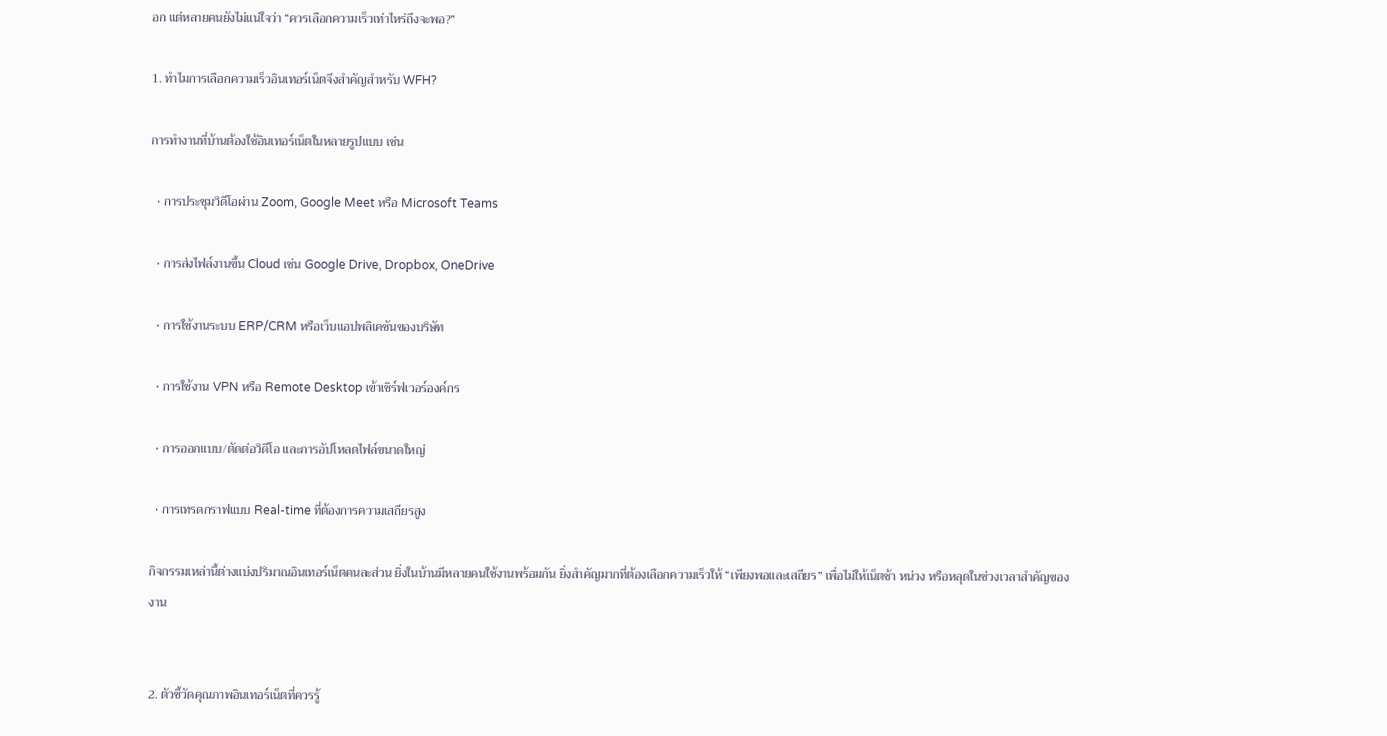อก แต่หลายคนยังไม่แน่ใจว่า “ควรเลือกความเร็วเท่าไหร่ถึงจะพอ?”

1. ทำไมการเลือกความเร็วอินเทอร์เน็ตจึงสำคัญสำหรับ WFH?

การทำงานที่บ้านต้องใช้อินเทอร์เน็ตในหลายรูปแบบ เช่น

  • การประชุมวิดีโอผ่าน Zoom, Google Meet หรือ Microsoft Teams

  • การส่งไฟล์งานขึ้น Cloud เช่น Google Drive, Dropbox, OneDrive

  • การใช้งานระบบ ERP/CRM หรือเว็บแอปพลิเคชันของบริษัท

  • การใช้งาน VPN หรือ Remote Desktop เข้าเซิร์ฟเวอร์องค์กร

  • การออกแบบ/ตัดต่อวิดีโอ และการอัปโหลดไฟล์ขนาดใหญ่

  • การเทรดกราฟแบบ Real-time ที่ต้องการความเสถียรสูง

กิจกรรมเหล่านี้ต่างแบ่งปริมาณอินเทอร์เน็ตคนละส่วน ยิ่งในบ้านมีหลายคนใช้งานพร้อมกัน ยิ่งสำคัญมากที่ต้องเลือกความเร็วให้ “เพียงพอและเสถียร” เพื่อไม่ให้เน็ตช้า หน่วง หรือหลุดในช่วงเวลาสำคัญของงาน


2. ตัวชี้วัดคุณภาพอินเทอร์เน็ตที่ควรรู้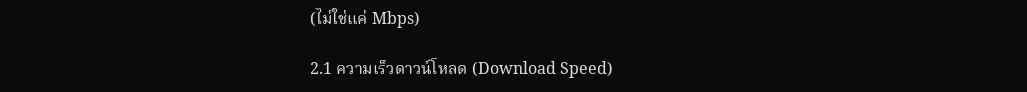(ไม่ใช่แค่ Mbps)

2.1 ความเร็วดาวน์โหลด (Download Speed)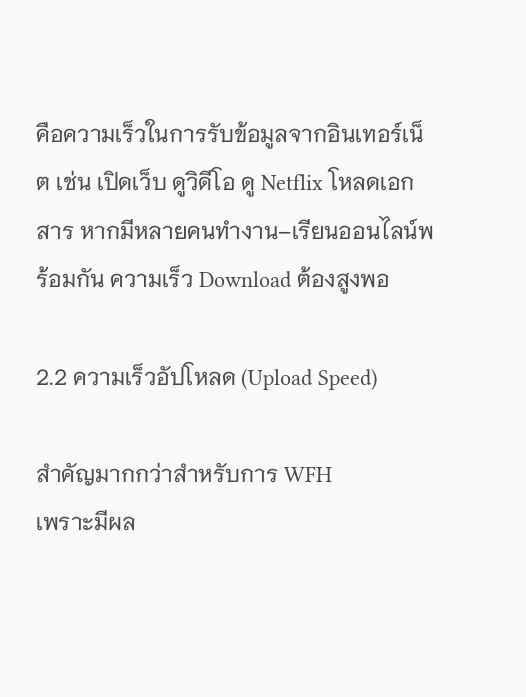คือความเร็วในการรับข้อมูลจากอินเทอร์เน็ต เช่น เปิดเว็บ ดูวิดีโอ ดู Netflix โหลดเอกสาร หากมีหลายคนทำงาน–เรียนออนไลน์พร้อมกัน ความเร็ว Download ต้องสูงพอ

2.2 ความเร็วอัปโหลด (Upload Speed)

สำคัญมากกว่าสำหรับการ WFH
เพราะมีผล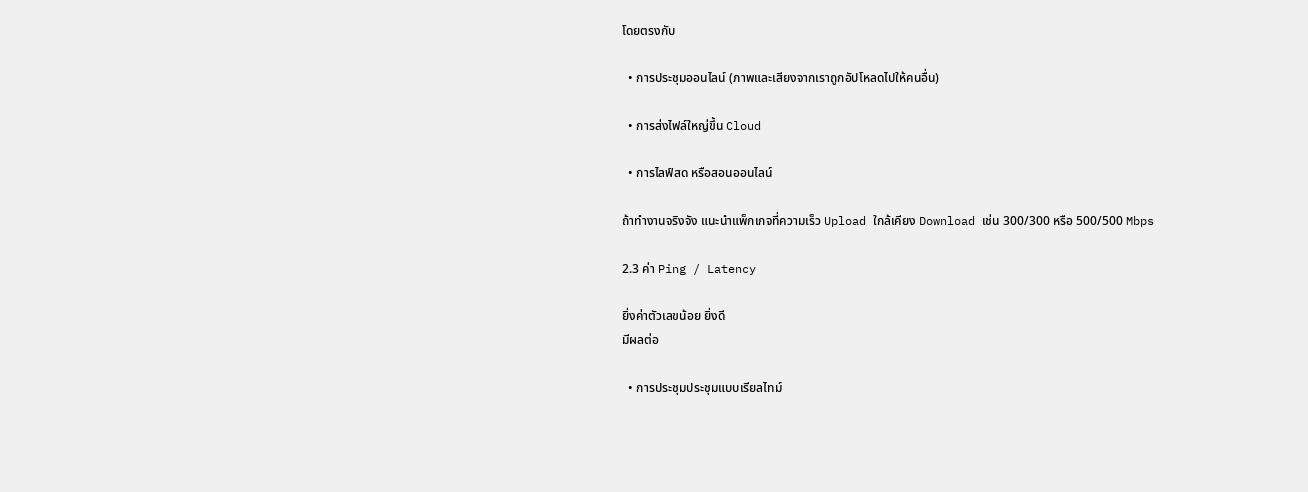โดยตรงกับ

  • การประชุมออนไลน์ (ภาพและเสียงจากเราถูกอัปโหลดไปให้คนอื่น)

  • การส่งไฟล์ใหญ่ขึ้น Cloud

  • การไลฟ์สด หรือสอนออนไลน์

ถ้าทำงานจริงจัง แนะนำแพ็กเกจที่ความเร็ว Upload ใกล้เคียง Download เช่น 300/300 หรือ 500/500 Mbps

2.3 ค่า Ping / Latency

ยิ่งค่าตัวเลขน้อย ยิ่งดี
มีผลต่อ

  • การประชุมประชุมแบบเรียลไทม์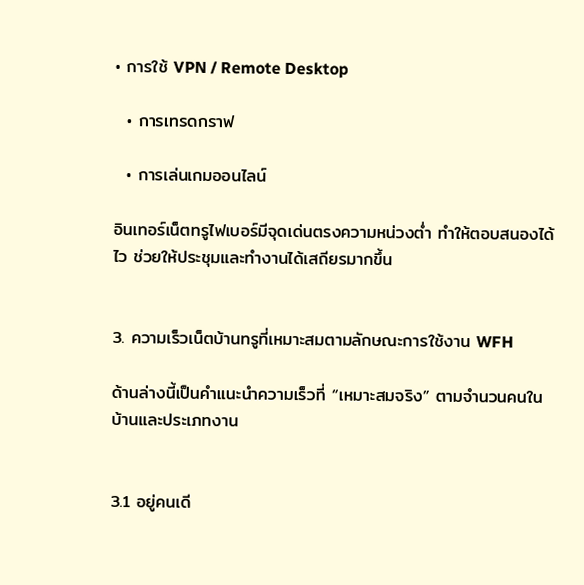• การใช้ VPN / Remote Desktop

  • การเทรดกราฟ

  • การเล่นเกมออนไลน์

อินเทอร์เน็ตทรูไฟเบอร์มีจุดเด่นตรงความหน่วงต่ำ ทำให้ตอบสนองได้ไว ช่วยให้ประชุมและทำงานได้เสถียรมากขึ้น


3. ความเร็วเน็ตบ้านทรูที่เหมาะสมตามลักษณะการใช้งาน WFH

ด้านล่างนี้เป็นคำแนะนำความเร็วที่ “เหมาะสมจริง” ตามจำนวนคนในบ้านและประเภทงาน


3.1 อยู่คนเดี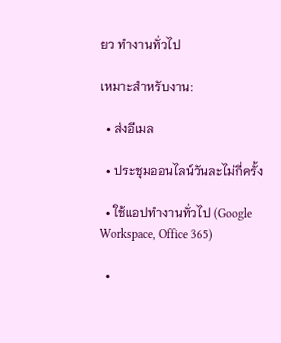ยว ทำงานทั่วไป

เหมาะสำหรับงาน:

  • ส่งอีเมล

  • ประชุมออนไลน์วันละไม่กี่ครั้ง

  • ใช้แอปทำงานทั่วไป (Google Workspace, Office 365)

  •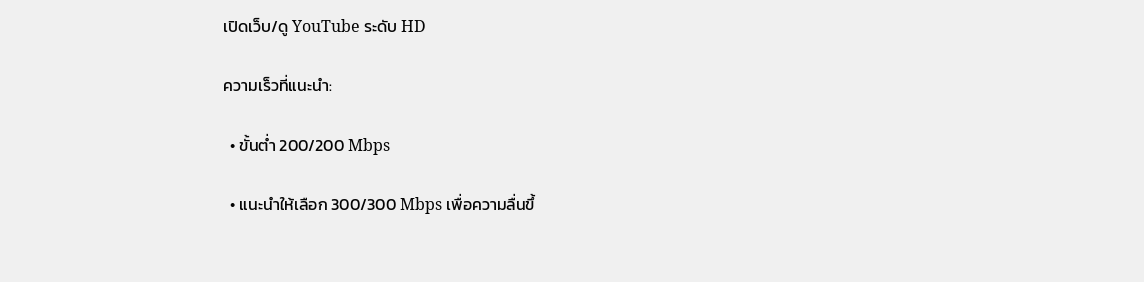เปิดเว็บ/ดู YouTube ระดับ HD

ความเร็วที่แนะนำ:

  • ขั้นต่ำ 200/200 Mbps

  • แนะนำให้เลือก 300/300 Mbps เพื่อความลื่นขึ้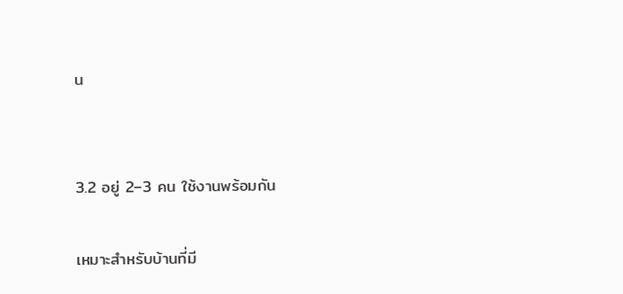น


3.2 อยู่ 2–3 คน ใช้งานพร้อมกัน

เหมาะสำหรับบ้านที่มี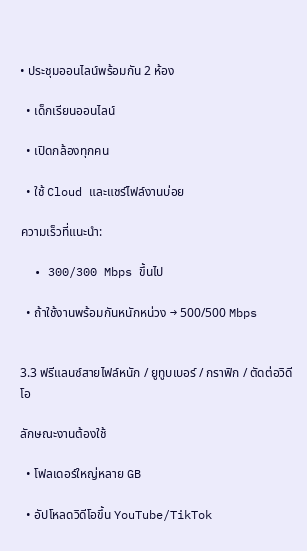• ประชุมออนไลน์พร้อมกัน 2 ห้อง

  • เด็กเรียนออนไลน์

  • เปิดกล้องทุกคน

  • ใช้ Cloud และแชร์ไฟล์งานบ่อย

ความเร็วที่แนะนำ:

  • 300/300 Mbps ขึ้นไป

  • ถ้าใช้งานพร้อมกันหนักหน่วง → 500/500 Mbps


3.3 ฟรีแลนซ์สายไฟล์หนัก / ยูทูบเบอร์ / กราฟิก / ตัดต่อวิดีโอ

ลักษณะงานต้องใช้

  • โฟลเดอร์ใหญ่หลาย GB

  • อัปโหลดวิดีโอขึ้น YouTube/TikTok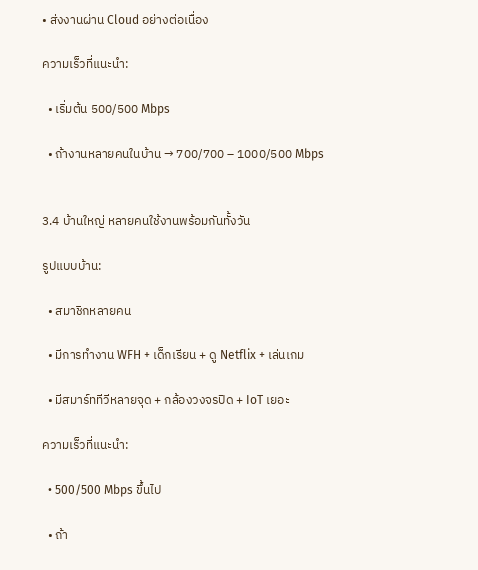• ส่งงานผ่าน Cloud อย่างต่อเนื่อง

ความเร็วที่แนะนำ:

  • เริ่มต้น 500/500 Mbps

  • ถ้างานหลายคนในบ้าน → 700/700 – 1000/500 Mbps


3.4 บ้านใหญ่ หลายคนใช้งานพร้อมกันทั้งวัน

รูปแบบบ้าน:

  • สมาชิกหลายคน

  • มีการทำงาน WFH + เด็กเรียน + ดู Netflix + เล่นเกม

  • มีสมาร์ททีวีหลายจุด + กล้องวงจรปิด + IoT เยอะ

ความเร็วที่แนะนำ:

  • 500/500 Mbps ขึ้นไป

  • ถ้า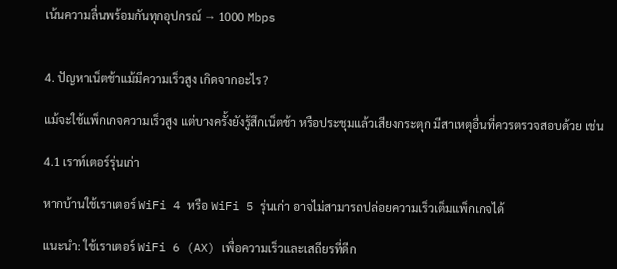เน้นความลื่นพร้อมกันทุกอุปกรณ์ → 1000 Mbps


4. ปัญหาเน็ตช้าแม้มีความเร็วสูง เกิดจากอะไร?

แม้จะใช้แพ็กเกจความเร็วสูง แต่บางครั้งยังรู้สึกเน็ตช้า หรือประชุมแล้วเสียงกระตุก มีสาเหตุอื่นที่ควรตรวจสอบด้วย เช่น

4.1 เราท์เตอร์รุ่นเก่า

หากบ้านใช้เราเตอร์ WiFi 4 หรือ WiFi 5 รุ่นเก่า อาจไม่สามารถปล่อยความเร็วเต็มแพ็กเกจได้

แนะนำ: ใช้เราเตอร์ WiFi 6 (AX) เพื่อความเร็วและเสถียรที่ดีก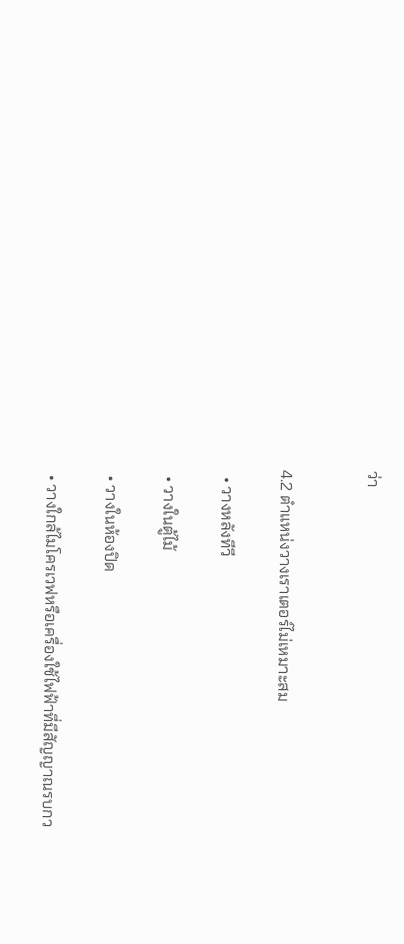ว่า


4.2 ตำแหน่งวางเราเตอร์ไม่เหมาะสม

  • วางหลังทีวี

  • วางในตู้ไม้

  • วางในห้องปิด

  • วางใกล้ไมโครเวฟหรือเครื่องใช้ไฟฟ้าที่มีสัญญาณรบกว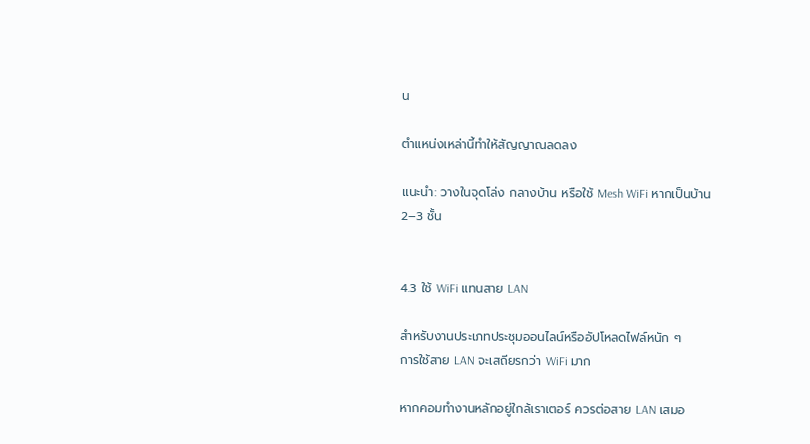น

ตำแหน่งเหล่านี้ทำให้สัญญาณลดลง

แนะนำ: วางในจุดโล่ง กลางบ้าน หรือใช้ Mesh WiFi หากเป็นบ้าน 2–3 ชั้น


4.3 ใช้ WiFi แทนสาย LAN

สำหรับงานประเภทประชุมออนไลน์หรืออัปโหลดไฟล์หนัก ๆ
การใช้สาย LAN จะเสถียรกว่า WiFi มาก

หากคอมทำงานหลักอยู่ใกล้เราเตอร์ ควรต่อสาย LAN เสมอ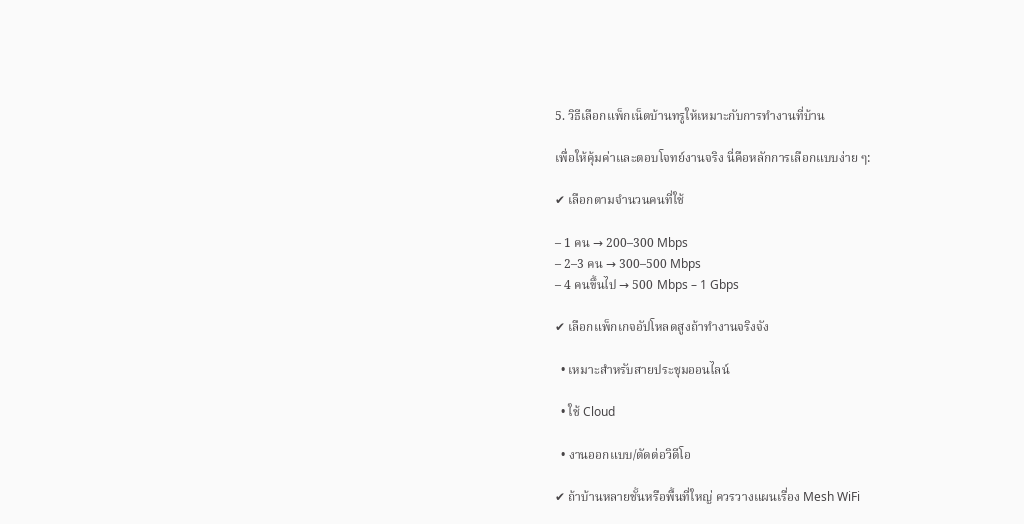5. วิธีเลือกแพ็กเน็ตบ้านทรูให้เหมาะกับการทำงานที่บ้าน

เพื่อให้คุ้มค่าและตอบโจทย์งานจริง นี่คือหลักการเลือกแบบง่าย ๆ:

✔ เลือกตามจำนวนคนที่ใช้

– 1 คน → 200–300 Mbps
– 2–3 คน → 300–500 Mbps
– 4 คนขึ้นไป → 500 Mbps – 1 Gbps

✔ เลือกแพ็กเกจอัปโหลดสูงถ้าทำงานจริงจัง

  • เหมาะสำหรับสายประชุมออนไลน์

  • ใช้ Cloud

  • งานออกแบบ/ตัดต่อวิดีโอ

✔ ถ้าบ้านหลายชั้นหรือพื้นที่ใหญ่ ควรวางแผนเรื่อง Mesh WiFi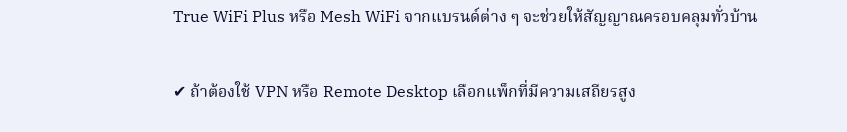True WiFi Plus หรือ Mesh WiFi จากแบรนด์ต่าง ๆ จะช่วยให้สัญญาณครอบคลุมทั่วบ้าน

✔ ถ้าต้องใช้ VPN หรือ Remote Desktop เลือกแพ็กที่มีความเสถียรสูง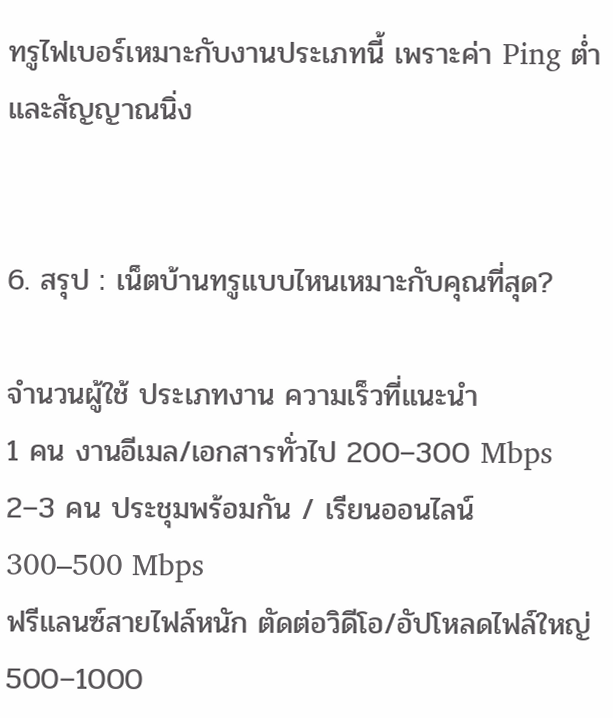ทรูไฟเบอร์เหมาะกับงานประเภทนี้ เพราะค่า Ping ต่ำและสัญญาณนิ่ง


6. สรุป : เน็ตบ้านทรูแบบไหนเหมาะกับคุณที่สุด?

จำนวนผู้ใช้ ประเภทงาน ความเร็วที่แนะนำ
1 คน งานอีเมล/เอกสารทั่วไป 200–300 Mbps
2–3 คน ประชุมพร้อมกัน / เรียนออนไลน์ 300–500 Mbps
ฟรีแลนซ์สายไฟล์หนัก ตัดต่อวิดีโอ/อัปโหลดไฟล์ใหญ่ 500–1000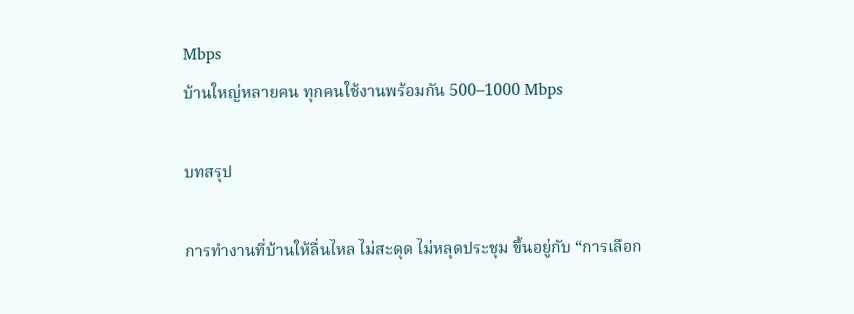Mbps
บ้านใหญ่หลายคน ทุกคนใช้งานพร้อมกัน 500–1000 Mbps

บทสรุป

การทำงานที่บ้านให้ลื่นไหล ไม่สะดุด ไม่หลุดประชุม ขึ้นอยู่กับ “การเลือก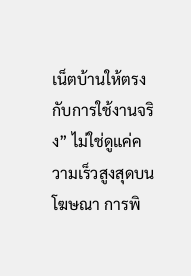เน็ตบ้านให้ตรงกับการใช้งานจริง” ไม่ใช่ดูแค่ความเร็วสูงสุดบนโฆษณา การพิ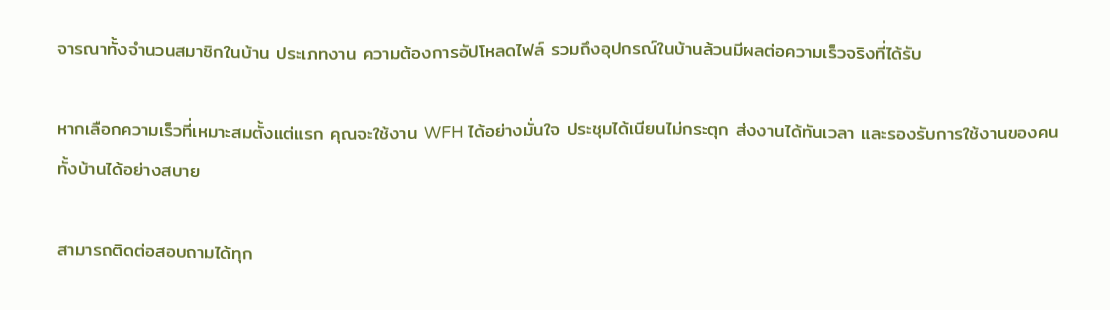จารณาทั้งจำนวนสมาชิกในบ้าน ประเภทงาน ความต้องการอัปโหลดไฟล์ รวมถึงอุปกรณ์ในบ้านล้วนมีผลต่อความเร็วจริงที่ได้รับ

หากเลือกความเร็วที่เหมาะสมตั้งแต่แรก คุณจะใช้งาน WFH ได้อย่างมั่นใจ ประชุมได้เนียนไม่กระตุก ส่งงานได้ทันเวลา และรองรับการใช้งานของคนทั้งบ้านได้อย่างสบาย

สามารถติดต่อสอบถามได้ทุก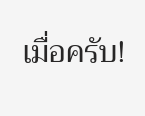เมื่อครับ!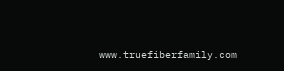www.truefiberfamily.com